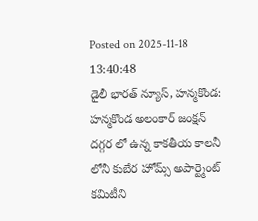Posted on 2025-11-18 13:40:48
డైలీ భారత్ న్యూస్, హన్మకొండ: హన్మకొండ అలంకార్ జంక్షన్ దగ్గర లో ఉన్న కాకతీయ కాలనీ లోనీ కుబేర హోమ్స్ అపార్ట్మెంట్ కమిటీని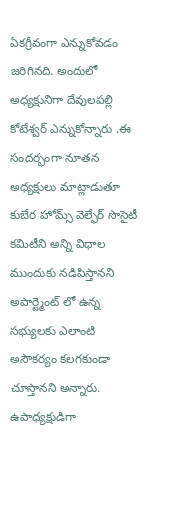ఏకగ్రీవంగా ఎన్నుకోవడం జరిగినది. అందులో అధ్యక్షునిగా దేవులపల్లి కోటేశ్వర్ ఎన్నుకోన్నారు .ఈ సందర్భంగా నూతన అధ్యక్షులు మాట్లాడుతూ కుబేర హోమ్స్ వెల్ఫేర్ సొసైటీ కమిటీని అన్ని విధాల ముందుకు నడిపిస్తానని అపార్ట్మెంట్ లో ఉన్న సభ్యులకు ఎలాంటి అసౌకర్యం కలగకుండా చూస్తానని అన్నారు. ఉపాధ్యక్షుడిగా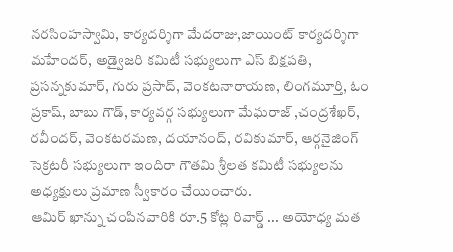నరసింహస్వామి, కార్యదర్శిగా మేదరాజు,జాయింట్ కార్యదర్శిగా మహేందర్, అడ్వైజరి కమిటీ సభ్యులుగా ఎస్ బిక్షపతి, ప్రసన్నకుమార్, గురు ప్రసాద్, వెంకటనారాయణ, లింగమూర్తి, ఓం ప్రకాష్, బాబు గౌడ్, కార్యవర్గ సభ్యులుగా మేఘరాజ్ ,చంద్రశేఖర్, రవీందర్, వెంకటరమణ, దయానంద్, రవికుమార్, ఆర్గనైజింగ్ సెక్రటరీ సభ్యులుగా ఇందిరా గౌతమి శ్రీలత కమిటీ సభ్యులను అధ్యక్షులు ప్రమాణ స్వీకారం చేయించారు.
ఆమిర్ ఖాన్ను చంపినవారికి రూ.5 కోట్ల రివార్డ్ ... అయోధ్య మత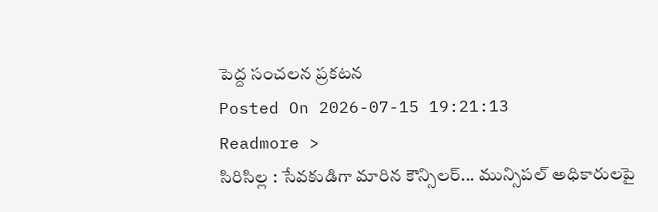పెద్ద సంచలన ప్రకటన
Posted On 2026-07-15 19:21:13
Readmore >
సిరిసిల్ల : సేవకుడిగా మారిన కౌన్సిలర్... మున్సిపల్ అధికారులపై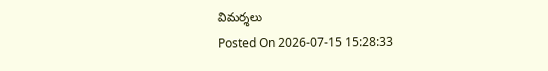విమర్శలు
Posted On 2026-07-15 15:28:33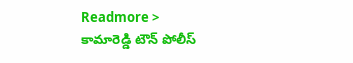Readmore >
కామారెడ్డి టౌన్ పోలీస్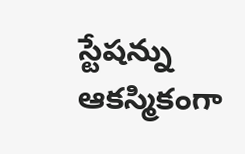స్టేషన్ను ఆకస్మికంగా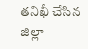తనిఖీ చేసిన జిల్లా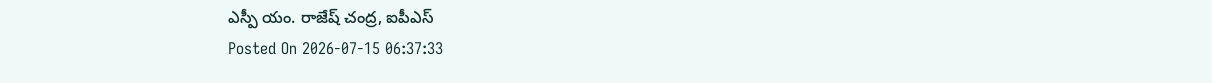ఎస్పీ యం. రాజేష్ చంద్ర, ఐపీఎస్
Posted On 2026-07-15 06:37:33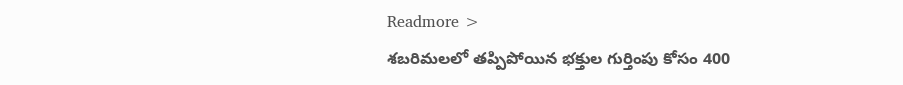Readmore >
శబరిమలలో తప్పిపోయిన భక్తుల గుర్తింపు కోసం 400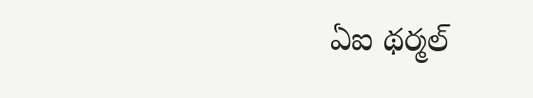ఏఐ థర్మల్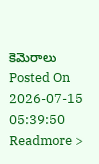కెమెరాలు
Posted On 2026-07-15 05:39:50
Readmore >